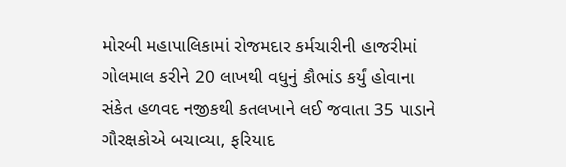મોરબી મહાપાલિકામાં રોજમદાર કર્મચારીની હાજરીમાં ગોલમાલ કરીને 20 લાખથી વધુનું કૌભાંડ કર્યું હોવાના સંકેત હળવદ નજીકથી કતલખાને લઈ જવાતા 35 પાડાને ગૌરક્ષકોએ બચાવ્યા, ફરિયાદ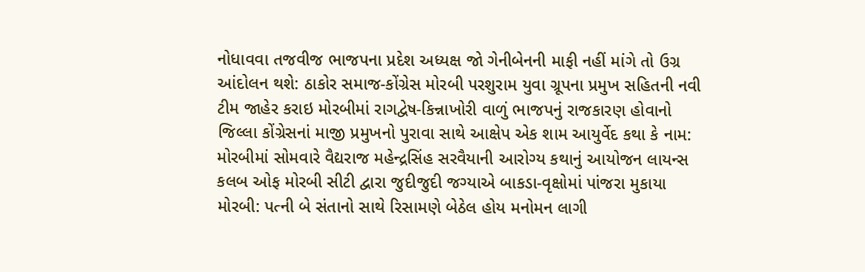નોધાવવા તજવીજ ભાજપના પ્રદેશ અધ્યક્ષ જો ગેનીબેનની માફી નહીં માંગે તો ઉગ્ર આંદોલન થશે: ઠાકોર સમાજ-કોંગ્રેસ મોરબી પરશુરામ યુવા ગ્રૂપના પ્રમુખ સહિતની નવી ટીમ જાહેર કરાઇ મોરબીમાં રાગદ્વેષ-કિન્નાખોરી વાળું ભાજપનું રાજકારણ હોવાનો જિલ્લા કોંગ્રેસનાં માજી પ્રમુખનો પુરાવા સાથે આક્ષેપ એક શામ આયુર્વેદ કથા કે નામ: મોરબીમાં સોમવારે વૈદ્યરાજ મહેન્દ્રસિંહ સરવૈયાની આરોગ્ય કથાનું આયોજન લાયન્સ કલબ ઓફ મોરબી સીટી દ્વારા જુદીજુદી જગ્યાએ બાકડા-વૃક્ષોમાં પાંજરા મુકાયા મોરબી: પત્ની બે સંતાનો સાથે રિસામણે બેઠેલ હોય મનોમન લાગી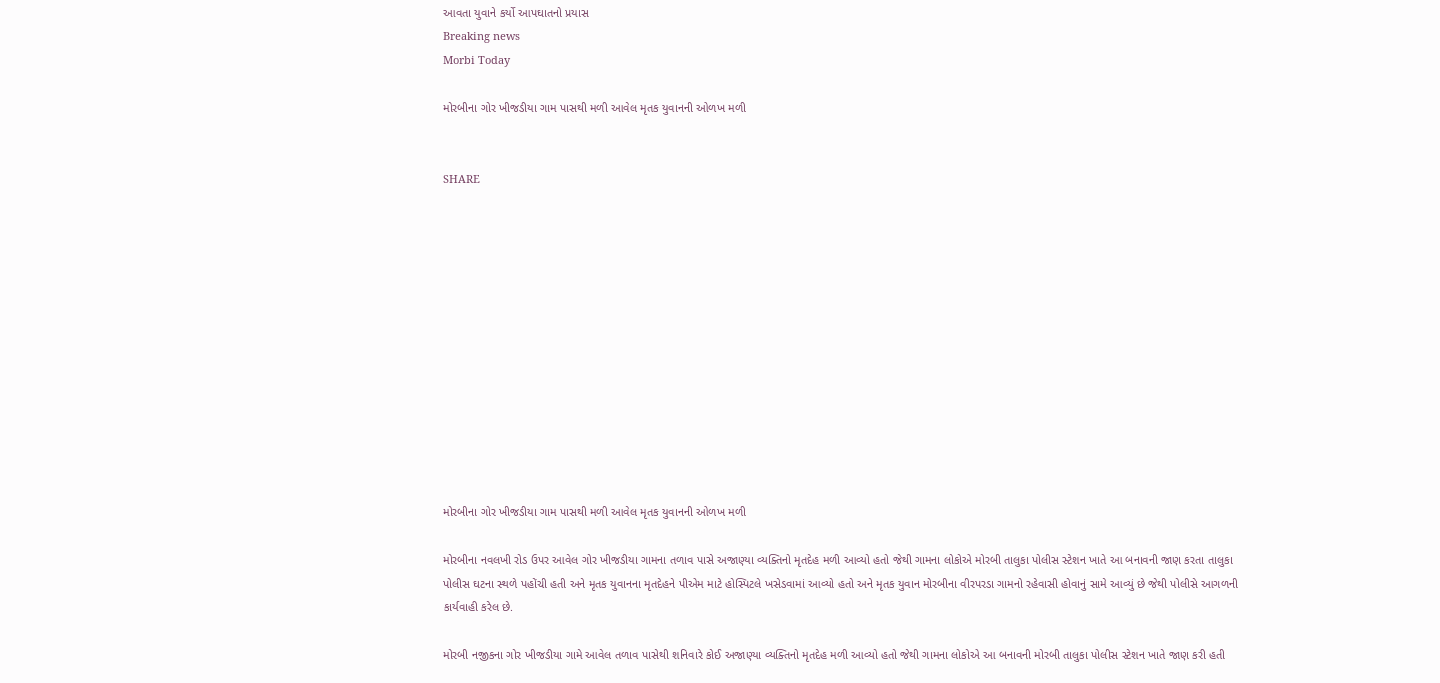આવતા યુવાને કર્યો આપઘાતનો પ્રયાસ
Breaking news
Morbi Today

મોરબીના ગોર ખીજડીયા ગામ પાસથી મળી આવેલ મૃતક યુવાનની ઓળખ મળી


SHARE













મોરબીના ગોર ખીજડીયા ગામ પાસથી મળી આવેલ મૃતક યુવાનની ઓળખ મળી

મોરબીના નવલખી રોડ ઉપર આવેલ ગોર ખીજડીયા ગામના તળાવ પાસે અજાણ્યા વ્યક્તિનો મૃતદેહ મળી આવ્યો હતો જેથી ગામના લોકોએ મોરબી તાલુકા પોલીસ સ્ટેશન ખાતે આ બનાવની જાણ કરતા તાલુકા પોલીસ ઘટના સ્થળે પહોંચી હતી અને મૃતક યુવાનના મૃતદેહને પીએમ માટે હોસ્પિટલે ખસેડવામાં આવ્યો હતો અને મૃતક યુવાન મોરબીના વીરપરડા ગામનો રહેવાસી હોવાનું સામે આવ્યું છે જેથી પોલીસે આગળની કાર્યવાહી કરેલ છે.

મોરબી નજીકના ગોર ખીજડીયા ગામે આવેલ તળાવ પાસેથી શનિવારે કોઈ અજાણ્યા વ્યક્તિનો મૃતદેહ મળી આવ્યો હતો જેથી ગામના લોકોએ આ બનાવની મોરબી તાલુકા પોલીસ સ્ટેશન ખાતે જાણ કરી હતી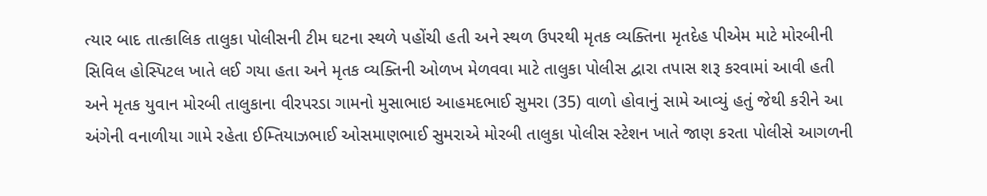ત્યાર બાદ તાત્કાલિક તાલુકા પોલીસની ટીમ ઘટના સ્થળે પહોંચી હતી અને સ્થળ ઉપરથી મૃતક વ્યક્તિના મૃતદેહ પીએમ માટે મોરબીની સિવિલ હોસ્પિટલ ખાતે લઈ ગયા હતા અને મૃતક વ્યક્તિની ઓળખ મેળવવા માટે તાલુકા પોલીસ દ્વારા તપાસ શરૂ કરવામાં આવી હતી અને મૃતક યુવાન મોરબી તાલુકાના વીરપરડા ગામનો મુસાભાઇ આહમદભાઈ સુમરા (35) વાળો હોવાનું સામે આવ્યું હતું જેથી કરીને આ અંગેની વનાળીયા ગામે રહેતા ઈમ્તિયાઝભાઈ ઓસમાણભાઈ સુમરાએ મોરબી તાલુકા પોલીસ સ્ટેશન ખાતે જાણ કરતા પોલીસે આગળની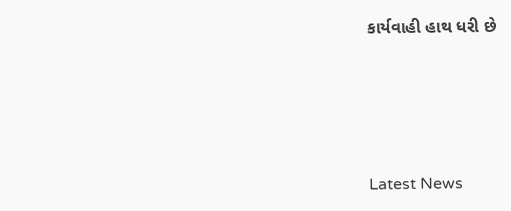કાર્યવાહી હાથ ધરી છે






Latest News